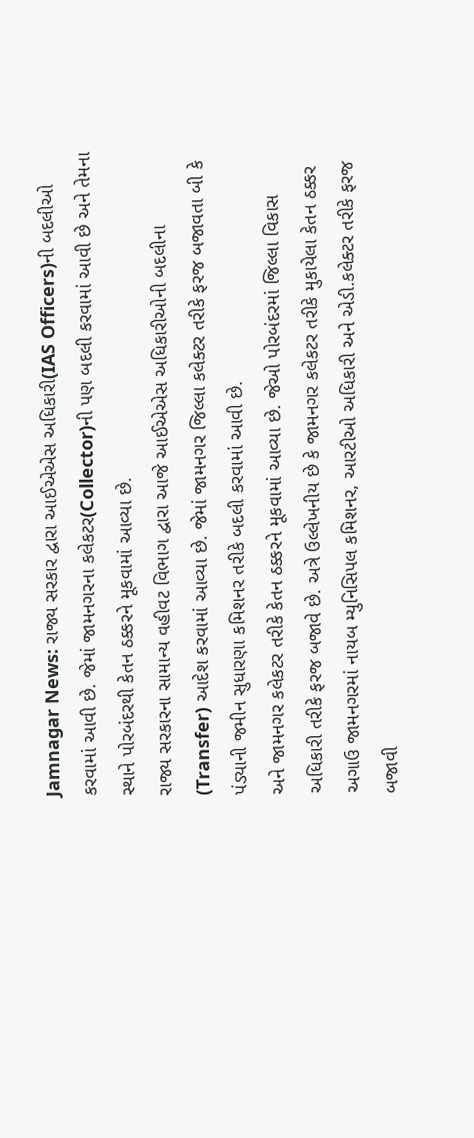Jamnagar News: રાજ્ય સરકાર દ્વારા આઈએએસ અધિકારી(IAS Officers)ની બદલીઓ કરવામાં આવી છે. જેમાં જામનગરના કલેકટર(Collector)ની પણ બદલી કરવામાં આવી છે અને તેમના સ્થાને પોરબંદરથી કેતન ઠક્કરને મૂકવામાં આવ્યા છે.
રાજ્ય સરકારના સામાન્ય વહીવટ વિભાગ દ્વારા આજે આઈએએસ અધિકારીઓની બદલીના (Transfer) આદેશ કરવામાં આવ્યા છે. જેમાં જામનગર જિલ્લા કલેક્ટર તરીકે ફરજ બજાવતા બી કે પંડ્યાની જમીન સુધારણા કમિશનર તરીકે બદલી કરવામાં આવી છે.
અને જામનગર કલેકટર તરીકે કેતન ઠક્કરને મૂકવામાં આવ્યા છે. જેઓ પોરબંદરમાં જિલ્લા વિકાસ અધિકારી તરીકે ફરજ બજાવે છે. અત્રે ઉલ્લેખનીય છે કે જામનગર કલેકટર તરીકે મુકાયેલા કેતન ઠક્કર અગાઉ જામનગરમાં નાયબ મ્યુનિસિપલ કમિશનર, આરટીઓ અધિકારી અને એડી.કલેક્ટર તરીકે ફરજ બજાવી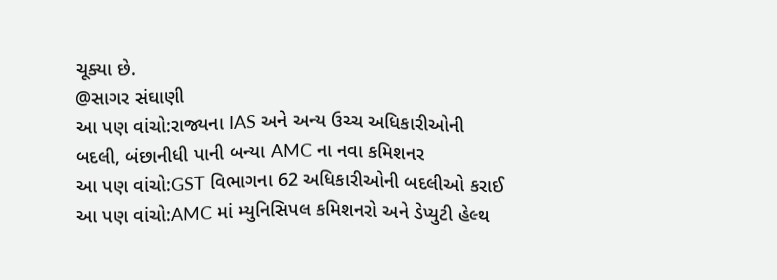ચૂક્યા છે.
@સાગર સંઘાણી
આ પણ વાંચો:રાજ્યના IAS અને અન્ય ઉચ્ચ અધિકારીઓની બદલી, બંછાનીધી પાની બન્યા AMC ના નવા કમિશનર
આ પણ વાંચો:GST વિભાગના 62 અધિકારીઓની બદલીઓ કરાઈ
આ પણ વાંચો:AMC માં મ્યુનિસિપલ કમિશનરો અને ડેપ્યુટી હેલ્થ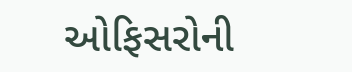ઓફિસરોની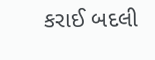કરાઈ બદલી